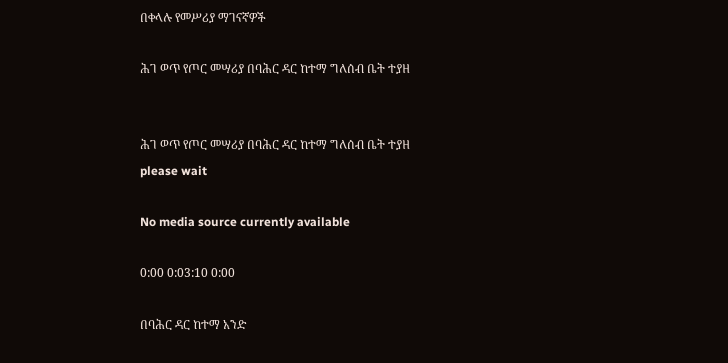በቀላሉ የመሥሪያ ማገናኛዎች

ሕገ ወጥ የጦር መሣሪያ በባሕር ዳር ከተማ ግለሰብ ቤት ተያዘ


ሕገ ወጥ የጦር መሣሪያ በባሕር ዳር ከተማ ግለሰብ ቤት ተያዘ
please wait

No media source currently available

0:00 0:03:10 0:00

በባሕር ዳር ከተማ አንድ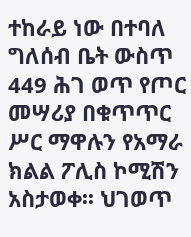ተከራይ ነው በተባለ ግለሰብ ቤት ውስጥ 449 ሕገ ወጥ የጦር መሣሪያ በቁጥጥር ሥር ማዋሉን የአማራ ክልል ፖሊስ ኮሚሽን አስታወቀ፡፡ ህገወጥ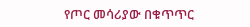የጦር መሳሪያው በቁጥጥር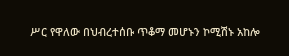ሥር የዋለው በህብረተሰቡ ጥቆማ መሆኑን ኮሚሽኑ አከሎ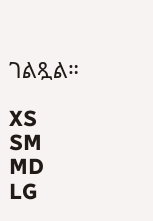ገልጿል።

XS
SM
MD
LG